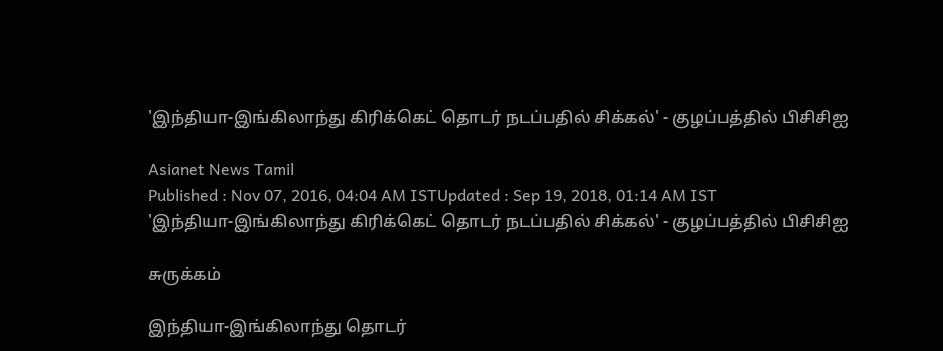'இந்தியா-இங்கிலாந்து கிரிக்கெட் தொடர் நடப்பதில் சிக்கல்' - குழப்பத்தில் பிசிசிஐ

Asianet News Tamil
Published : Nov 07, 2016, 04:04 AM ISTUpdated : Sep 19, 2018, 01:14 AM IST
'இந்தியா-இங்கிலாந்து கிரிக்கெட் தொடர் நடப்பதில் சிக்கல்' - குழப்பத்தில் பிசிசிஐ

சுருக்கம்

இந்தியா-இங்கிலாந்து தொடர்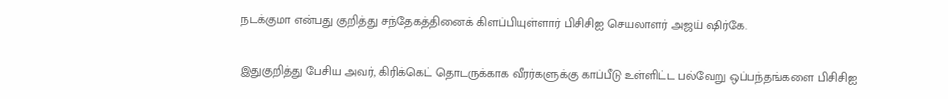நடக்குமா என்பது குறித்து சந்தேகத்தினைக் கிளப்பியுள்ளார் பிசிசிஐ செயலாளர் அஜய் ஷிர்கே.

இதுகுறித்து பேசிய அவர், கிரிக்கெட் தொடருக்காக வீரர்களுக்கு காப்பீடு உள்ளிட்ட பல்வேறு ஒப்பந்தங்களை பிசிசிஐ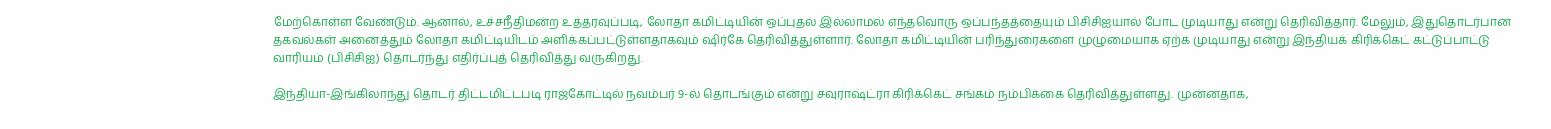மேற்கொள்ள வேண்டும். ஆனால், உச்சநீதிமன்ற உத்தரவுப்படி, லோதா கமிட்டியின் ஒப்புதல் இல்லாமல் எந்தவொரு ஒப்பந்தத்தையும் பிசிசிஐயால் போட முடியாது என்று தெரிவித்தார். மேலும், இதுதொடர்பான தகவல்கள் அனைத்தும் லோதா கமிட்டியிடம் அளிக்கப்பட்டுள்ளதாகவும் ஷிர்கே தெரிவித்துள்ளார். லோதா கமிட்டியின் பரிந்துரைகளை முழுமையாக ஏற்க முடியாது என்று இந்தியக் கிரிக்கெட் கட்டுப்பாட்டு வாரியம் (பிசிசிஐ) தொடர்ந்து எதிர்ப்புத் தெரிவித்து வருகிறது.

இந்தியா-இங்கிலாந்து தொடர் திட்டமிட்டபடி ராஜ்கோட்டில் நவம்பர் 9-ல் தொடங்கும் என்று சவுராஷ்ட்ரா கிரிக்கெட் சங்கம் நம்பிக்கை தெரிவித்துள்ளது. முன்னதாக,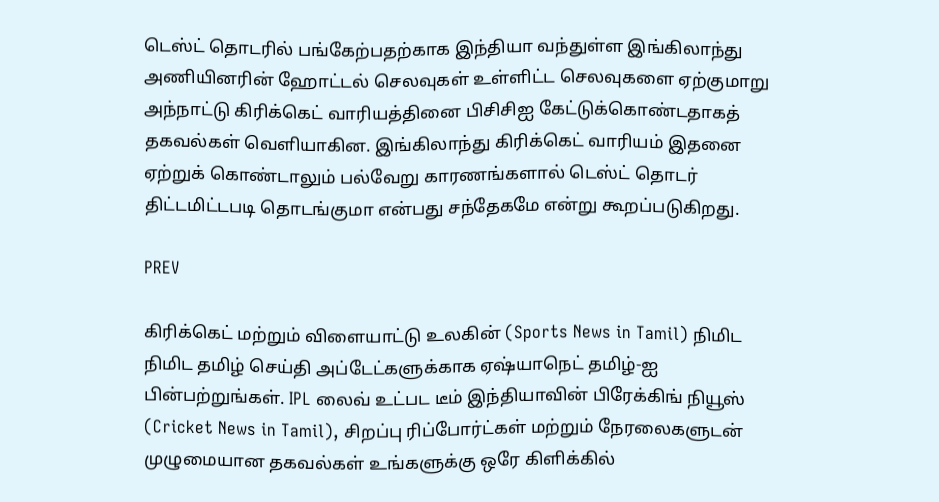டெஸ்ட் தொடரில் பங்கேற்பதற்காக இந்தியா வந்துள்ள இங்கிலாந்து அணியினரின் ஹோட்டல் செலவுகள் உள்ளிட்ட செலவுகளை ஏற்குமாறு அந்நாட்டு கிரிக்கெட் வாரியத்தினை பிசிசிஐ கேட்டுக்கொண்டதாகத் தகவல்கள் வெளியாகின. இங்கிலாந்து கிரிக்கெட் வாரியம் இதனை ஏற்றுக் கொண்டாலும் பல்வேறு காரணங்களால் டெஸ்ட் தொடர் திட்டமிட்டபடி தொடங்குமா என்பது சந்தேகமே என்று கூறப்படுகிறது.

PREV

கிரிக்கெட் மற்றும் விளையாட்டு உலகின் (Sports News in Tamil) நிமிட நிமிட தமிழ் செய்தி அப்டேட்களுக்காக ஏஷ்யாநெட் தமிழ்-ஐ பின்பற்றுங்கள். IPL லைவ் உட்பட டீம் இந்தியாவின் பிரேக்கிங் நியூஸ் (Cricket News in Tamil), சிறப்பு ரிப்போர்ட்கள் மற்றும் நேரலைகளுடன் முழுமையான தகவல்கள் உங்களுக்கு ஒரே கிளிக்கில்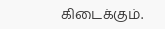கிடைக்கும்.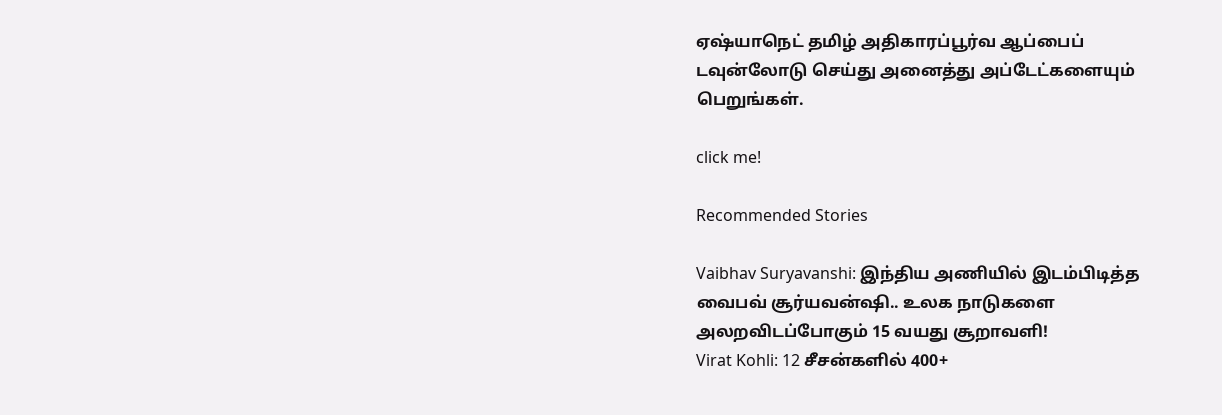ஏஷ்யாநெட் தமிழ் அதிகாரப்பூர்வ ஆப்பைப் டவுன்லோடு செய்து அனைத்து அப்டேட்களையும் பெறுங்கள்.

click me!

Recommended Stories

Vaibhav Suryavanshi: இந்திய அணியில் இடம்பிடித்த வைபவ் சூர்யவன்ஷி.. உலக நாடுகளை அலறவிடப்போகும் 15 வயது சூறாவளி!
Virat Kohli: 12 சீசன்களில் 400+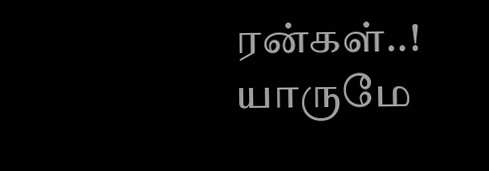ரன்கள்..! யாருமே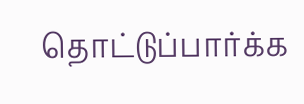தொட்டுப்பார்க்க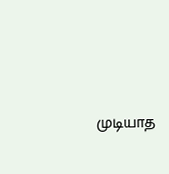முடியாத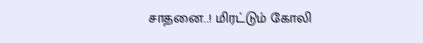சாதனை..! மிரட்டும் கோலி